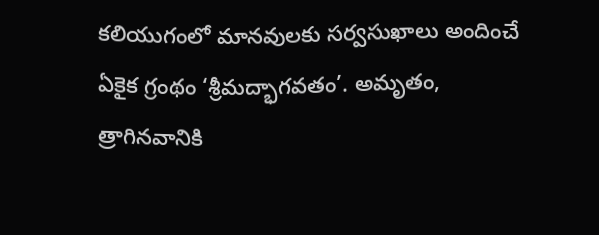కలియుగంలో మానవులకు సర్వసుఖాలు అందించే ఏకైక గ్రంథం ‘శ్రీమద్భాగవతం’. అమృతం, త్రాగినవానికి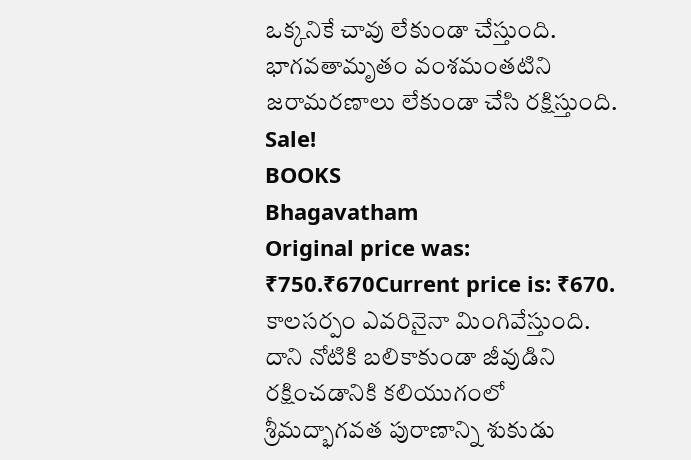ఒక్కనికే చావు లేకుండా చేస్తుంది. భాగవతామృతం వంశమంతటిని జరామరణాలు లేకుండా చేసి రక్షిస్తుంది.
Sale!
BOOKS
Bhagavatham
Original price was: ₹750.₹670Current price is: ₹670.
కాలసర్పం ఎవరినైనా మింగివేస్తుంది. దాని నోటికి బలికాకుండా జీవుడిని రక్షించడానికి కలియుగంలో శ్రీమద్భాగవత పురాణాన్ని శుకుడు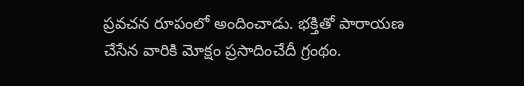ప్రవచన రూపంలో అందించాడు. భక్తితో పారాయణ చేసేన వారికి మోక్షం ప్రసాదించేదీ గ్రంథం.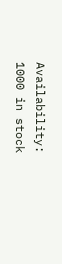Availability: 1000 in stock